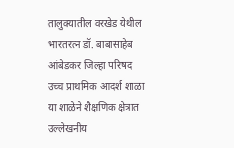तालुक्यातील वरखेड येथील भारतरत्न डॉ. बाबासाहेब आंबेडकर जिल्हा परिषद उच्च प्राथमिक आदर्श शाळा या शाळेने शैक्षणिक क्षेत्रात उल्लेखनीय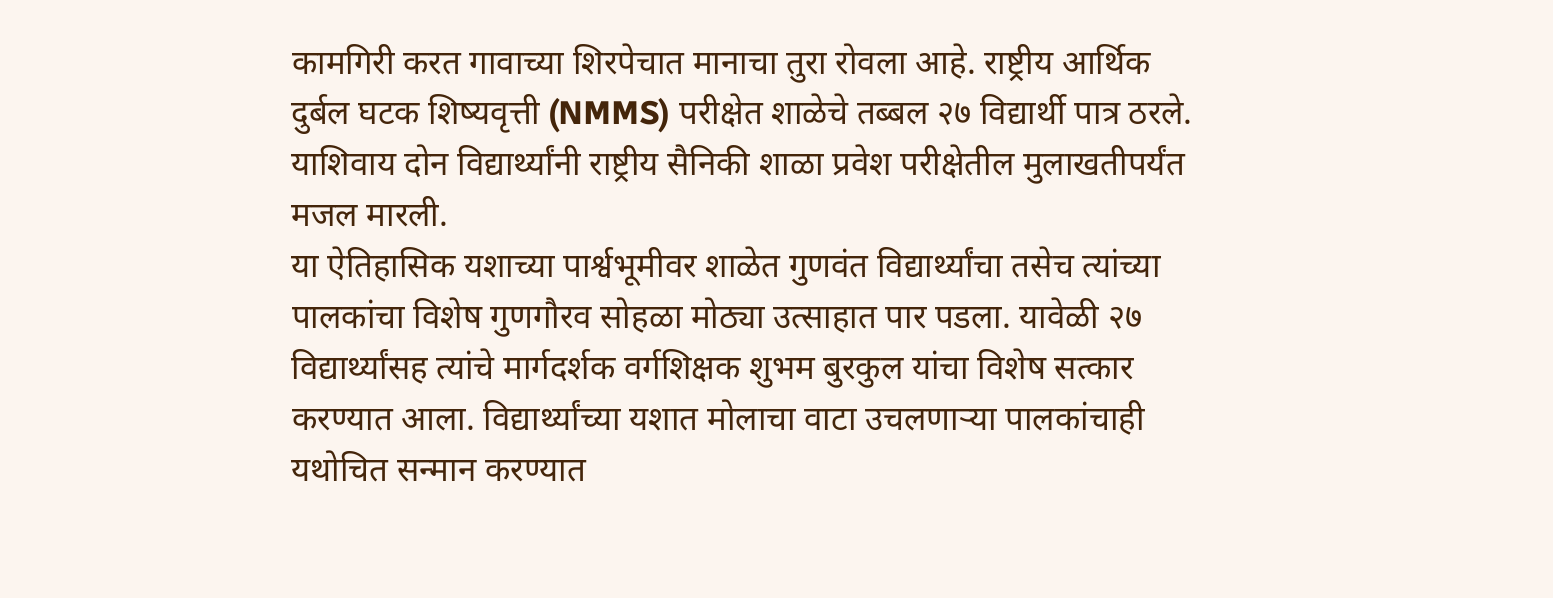कामगिरी करत गावाच्या शिरपेचात मानाचा तुरा रोवला आहे. राष्ट्रीय आर्थिक दुर्बल घटक शिष्यवृत्ती (NMMS) परीक्षेत शाळेचे तब्बल २७ विद्यार्थी पात्र ठरले. याशिवाय दोन विद्यार्थ्यांनी राष्ट्रीय सैनिकी शाळा प्रवेश परीक्षेतील मुलाखतीपर्यंत मजल मारली.
या ऐतिहासिक यशाच्या पार्श्वभूमीवर शाळेत गुणवंत विद्यार्थ्यांचा तसेच त्यांच्या पालकांचा विशेष गुणगौरव सोहळा मोठ्या उत्साहात पार पडला. यावेळी २७ विद्यार्थ्यांसह त्यांचे मार्गदर्शक वर्गशिक्षक शुभम बुरकुल यांचा विशेष सत्कार करण्यात आला. विद्यार्थ्यांच्या यशात मोलाचा वाटा उचलणाऱ्या पालकांचाही यथोचित सन्मान करण्यात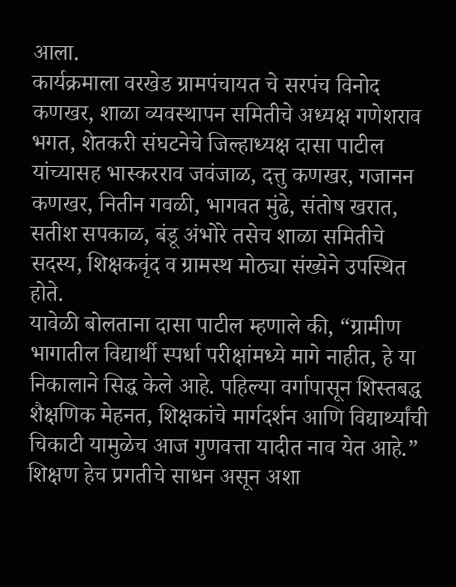आला.
कार्यक्रमाला वरखेड ग्रामपंचायत चे सरपंच विनोद कणखर, शाळा व्यवस्थापन समितीचे अध्यक्ष गणेशराव भगत, शेतकरी संघटनेचे जिल्हाध्यक्ष दासा पाटील यांच्यासह भास्करराव जवंजाळ, दत्तु कणखर, गजानन कणखर, नितीन गवळी, भागवत मुंढे, संतोष खरात, सतीश सपकाळ, बंडू अंभोरे तसेच शाळा समितीचे सदस्य, शिक्षकवृंद व ग्रामस्थ मोठ्या संख्येने उपस्थित होते.
यावेळी बोलताना दासा पाटील म्हणाले की, “ग्रामीण भागातील विद्यार्थी स्पर्धा परीक्षांमध्ये मागे नाहीत, हे या निकालाने सिद्ध केले आहे. पहिल्या वर्गापासून शिस्तबद्ध शैक्षणिक मेहनत, शिक्षकांचे मार्गदर्शन आणि विद्यार्थ्यांची चिकाटी यामुळेच आज गुणवत्ता यादीत नाव येत आहे.” शिक्षण हेच प्रगतीचे साधन असून अशा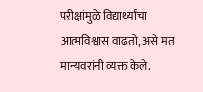परीक्षांमुळे विद्यार्थ्यांचा आत्मविश्वास वाढतो, असे मत मान्यवरांनी व्यक्त केले.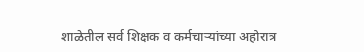शाळेतील सर्व शिक्षक व कर्मचाऱ्यांच्या अहोरात्र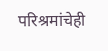परिश्रमांचेही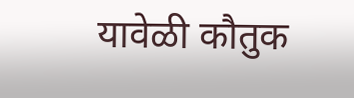यावेळी कौतुक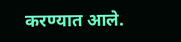करण्यात आले.